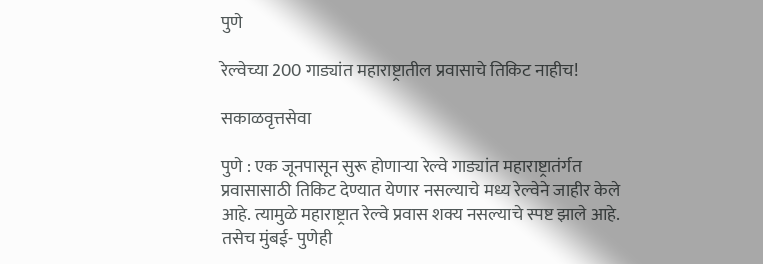पुणे

रेल्वेच्या 200 गाड्यांत महाराष्ट्रातील प्रवासाचे तिकिट नाहीच!

सकाळवृत्तसेवा

पुणे : एक जूनपासून सुरू होणाऱ्या रेल्वे गाड्यांत महाराष्ट्रातंर्गत प्रवासासाठी तिकिट देण्यात येणार नसल्याचे मध्य रेल्वेने जाहीर केले आहे. त्यामुळे महाराष्ट्रात रेल्वे प्रवास शक्य नसल्याचे स्पष्ट झाले आहे. तसेच मुंबई- पुणेही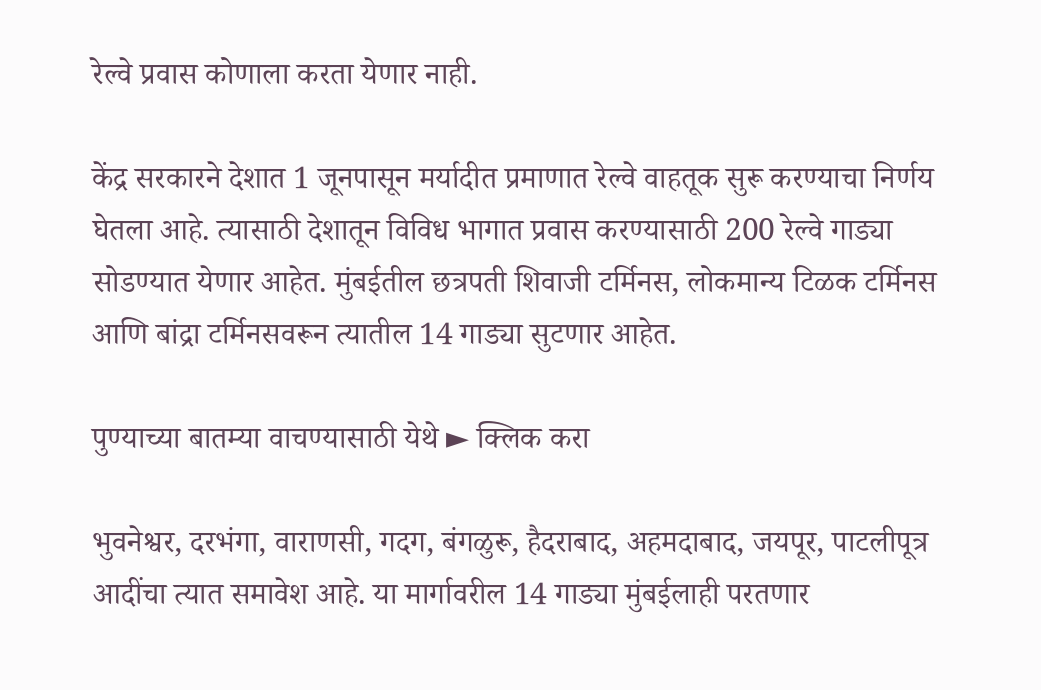रेल्वे प्रवास कोणाला करता येणार नाही.

केंद्र सरकारने देशात 1 जूनपासून मर्यादीत प्रमाणात रेल्वे वाहतूक सुरू करण्याचा निर्णय घेतला आहे. त्यासाठी देशातून विविध भागात प्रवास करण्यासाठी 200 रेल्वे गाड्या सोडण्यात येणार आहेत. मुंबईतील छत्रपती शिवाजी टर्मिनस, लोकमान्य टिळक टर्मिनस आणि बांद्रा टर्मिनसवरून त्यातील 14 गाड्या सुटणार आहेत.

पुण्याच्या बातम्या वाचण्यासाठी येथे ► क्लिक करा

भुवनेश्वर, दरभंगा, वाराणसी, गदग, बंगळुरू, हैदराबाद, अहमदाबाद, जयपूर, पाटलीपूत्र आदींचा त्यात समावेश आहे. या मार्गावरील 14 गाड्या मुंबईलाही परतणार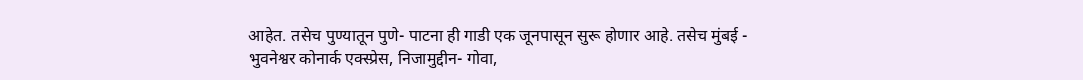आहेत. तसेच पुण्यातून पुणे- पाटना ही गाडी एक जूनपासून सुरू होणार आहे. तसेच मुंबई - भुवनेश्वर कोनार्क एक्स्प्रेस, निजामुद्दीन- गोवा,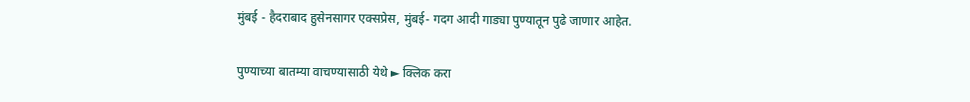मुंबई - हैदराबाद हुसेनसागर एक्सप्रेस, मुंबई- गदग आदी गाड्या पुण्यातून पुढे जाणार आहेत.

पुण्याच्या बातम्या वाचण्यासाठी येथे ► क्लिक करा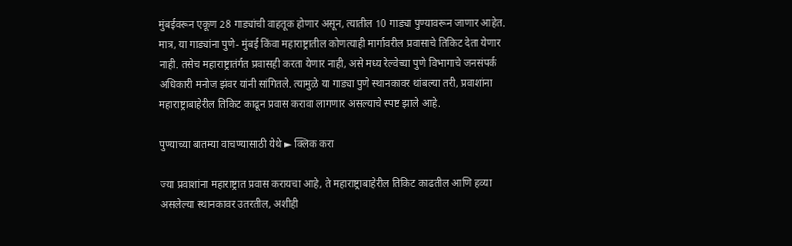मुंबईवरून एकूण 28 गाड्यांची वाहतूक होणार असून, त्यातील 10 गाड्या पुण्यावरून जाणार आहेत. मात्र, या गाड्यांना पुणे- मुंबई किंवा महाराष्ट्रातील कोणत्याही मार्गावरील प्रवासाचे तिकिट देता येणार नाही. तसेच महाराष्ट्रातंर्गत प्रवासही करता येणार नाही, असे मध्य रेल्वेच्या पुणे विभागाचे जनसंपर्क अधिकारी मनोज झंवर यांनी सांगितले. त्यामुळे या गाड्या पुणे स्थानकावर थांबल्या तरी, प्रवाशांना महाराष्ट्राबाहेरील तिकिट काढून प्रवास करावा लागणार असल्याचे स्पष्ट झाले आहे.

पुण्याच्या बातम्या वाचण्यासाठी येथे ► क्लिक करा

ज्या प्रवाशांना महाराष्ट्रात प्रवास करायचा आहे, ते महाराष्ट्राबाहेरील तिकिट काढतील आणि हव्या असलेल्या स्थानकावर उतरतील, अशीही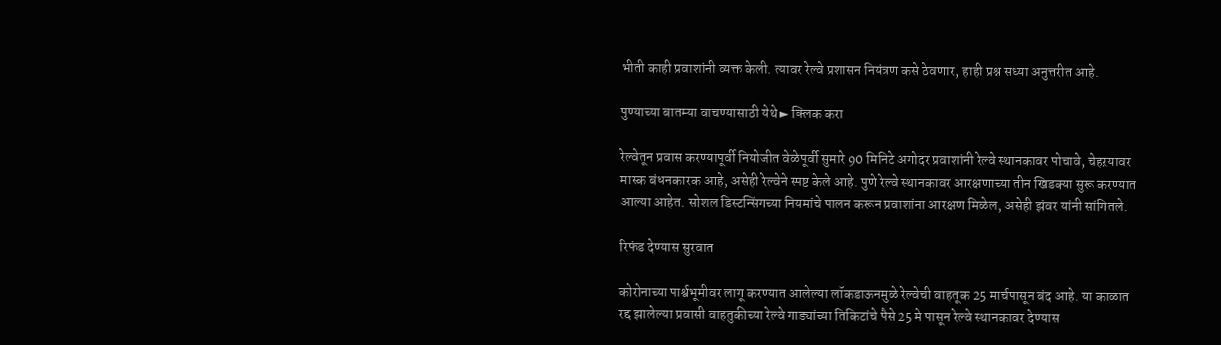भीती काही प्रवाशांनी व्यक्त केली. त्यावर रेल्वे प्रशासन नियंत्रण कसे ठेवणार, हाही प्रश्न सध्या अनुत्तरीत आहे.

पुण्याच्या बातम्या वाचण्यासाठी येथे ► क्लिक करा

रेल्वेतून प्रवास करण्यापूर्वी नियोजीत वेळेपूर्वी सुमारे 90 मिनिटे अगोदर प्रवाशांनी रेल्वे स्थानकावर पोचावे, चेहऱयावर मास्क बंधनकारक आहे, असेही रेल्वेने स्पष्ट केले आहे. पुणे रेल्वे स्थानकावर आरक्षणाच्या तीन खिडक्या सुरू करण्यात आल्या आहेत. सोशल डिस्टन्सिंगच्या नियमांचे पालन करून प्रवाशांना आरक्षण मिळेल, असेही झंवर यांनी सांगितले.

रिफंड देण्यास सुरवात

कोरोनाच्या पार्श्वभूमीवर लागू करण्यात आलेल्या लॉकडाऊनमुळे रेल्वेची वाहतूक 25 मार्चपासून बंद आहे. या काळात रद्द झालेल्या प्रवासी वाहतुकीच्या रेल्वे गाड्यांच्या तिकिटांचे पैसे 25 मे पासून रेल्वे स्थानकावर देण्यास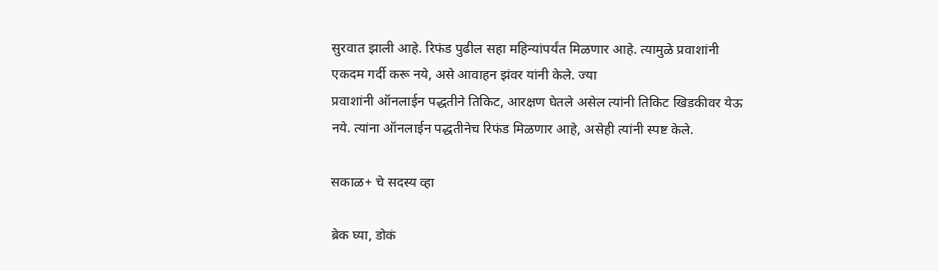सुरवात झाली आहे. रिफंड पुढील सहा महिन्यांपर्यंत मिळणार आहे. त्यामुळे प्रवाशांनी एकदम गर्दी करू नये, असे आवाहन झंवर यांनी केले. ज्या
प्रवाशांनी ऑनलाईन पद्धतीने तिकिट, आरक्षण घेतले असेल त्यांनी तिकिट खिडकीवर येऊ नये. त्यांना ऑनलाईन पद्धतीनेच रिफंड मिळणार आहे, असेही त्यांनी स्पष्ट केले.

सकाळ+ चे सदस्य व्हा

ब्रेक घ्या, डोकं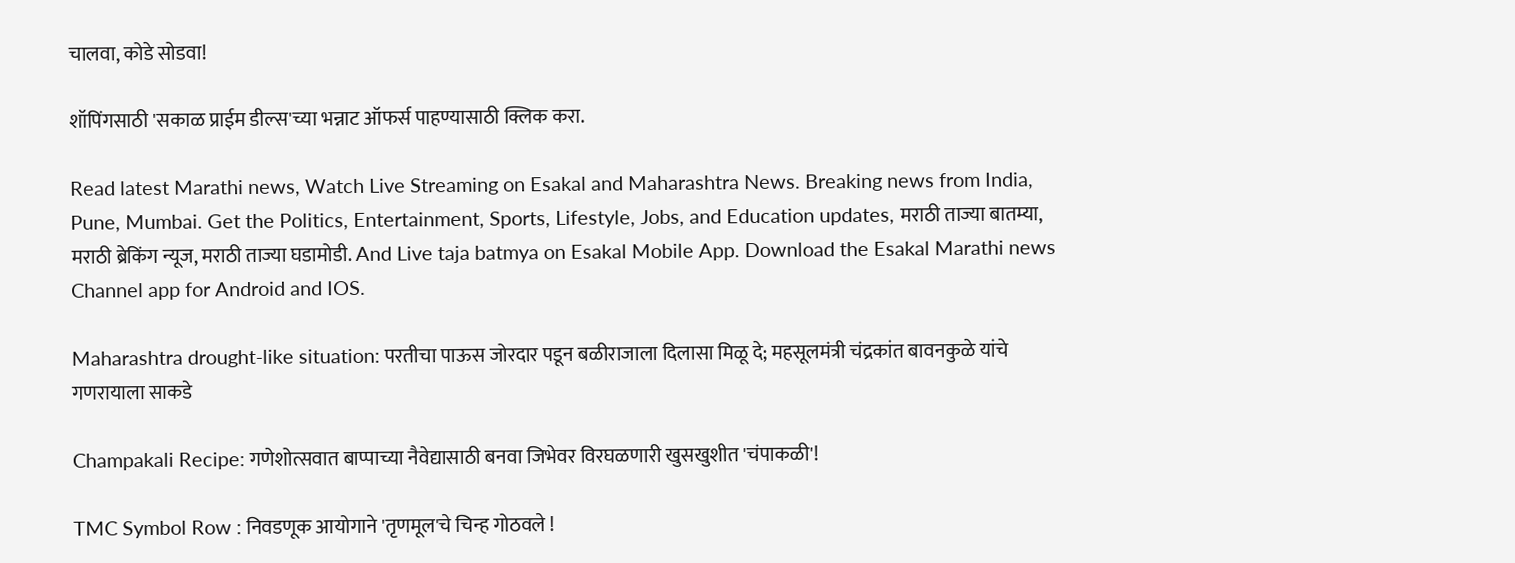चालवा, कोडे सोडवा!

शॉपिंगसाठी 'सकाळ प्राईम डील्स'च्या भन्नाट ऑफर्स पाहण्यासाठी क्लिक करा.

Read latest Marathi news, Watch Live Streaming on Esakal and Maharashtra News. Breaking news from India, Pune, Mumbai. Get the Politics, Entertainment, Sports, Lifestyle, Jobs, and Education updates, मराठी ताज्या बातम्या, मराठी ब्रेकिंग न्यूज, मराठी ताज्या घडामोडी. And Live taja batmya on Esakal Mobile App. Download the Esakal Marathi news Channel app for Android and IOS.

Maharashtra drought-like situation: परतीचा पाऊस जोरदार पडून बळीराजाला दिलासा मिळू दे; महसूलमंत्री चंद्रकांत बावनकुळे यांचे गणरायाला साकडे

Champakali Recipe: गणेशोत्सवात बाप्पाच्या नैवेद्यासाठी बनवा जिभेवर विरघळणारी खुसखुशीत 'चंपाकळी'!

TMC Symbol Row : निवडणूक आयोगाने 'तृणमूल'चे चिन्ह गोठवले !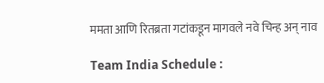ममता आणि रितब्रता गटांकडून मागवले नवे चिन्ह अन् नाव

Team India Schedule :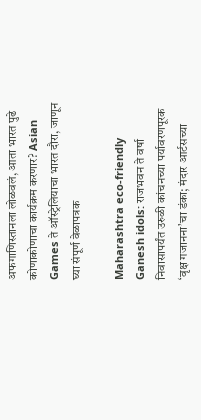अफगाणिस्तानला लोळवलं, आता भारत पुढे कोणाकोणाचा कार्यक्रम करणार? Asian Games ते ऑस्ट्रेलियाचा भारत दौरा, जाणून घ्या संपूर्ण वेळापत्रक

Maharashtra eco-friendly Ganesh idols: राजभवन ते वर्षा निवासापर्यंत उरुळी कांचनच्या पर्यावरणपूरक ‘वृक्ष गजानना’चा डंका; मंदार आर्टसच्या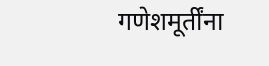गणेशमूर्तींना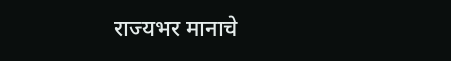राज्यभर मानाचे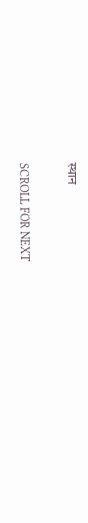स्थान

SCROLL FOR NEXT